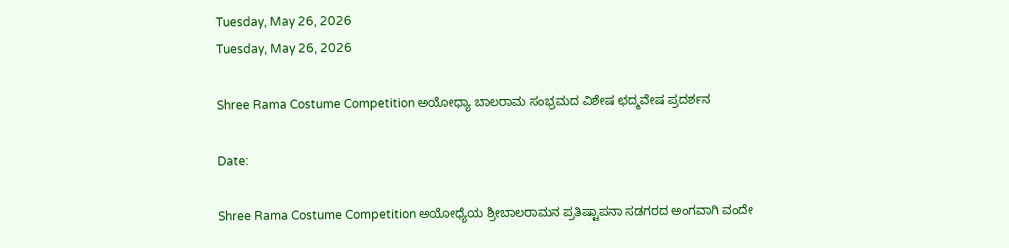Tuesday, May 26, 2026
Tuesday, May 26, 2026

Shree Rama Costume Competition ಅಯೋಧ್ಯಾ ಬಾಲರಾಮ ಸಂಭ್ರಮದ ವಿಶೇಷ ಛದ್ಮವೇಷ ಪ್ರದರ್ಶನ

Date:

Shree Rama Costume Competition ಅಯೋಧ್ಯೆಯ ಶ್ರೀಬಾಲರಾಮನ ಪ್ರತಿಷ್ಟಾಪನಾ ಸಡಗರದ ಅಂಗವಾಗಿ ವಂದೇ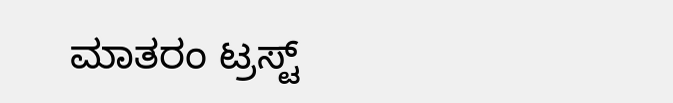ಮಾತರಂ ಟ್ರಸ್ಟ್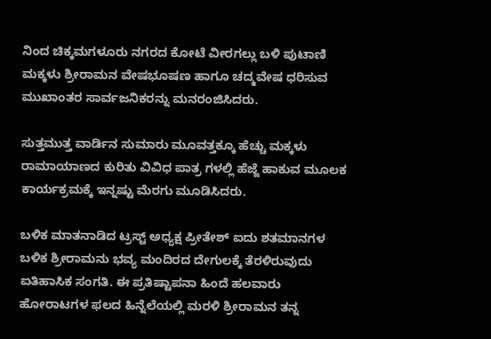ನಿಂದ ಚಿಕ್ಕಮಗಳೂರು ನಗರದ ಕೋಟೆ ವೀರಗಲ್ಲು ಬಳಿ ಪುಟಾಣಿ ಮಕ್ಕಳು ಶ್ರೀರಾಮನ ವೇಷಭೂಷಣ ಹಾಗೂ ಚದ್ಮವೇಷ ಧರಿಸುವ ಮುಖಾಂತರ ಸಾರ್ವಜನಿಕರನ್ನು ಮನರಂಜಿಸಿದರು.

ಸುತ್ತಮುತ್ತ ವಾರ್ಡಿನ ಸುಮಾರು ಮೂವತ್ತಕ್ಕೂ ಹೆಚ್ಚು ಮಕ್ಕಳು ರಾಮಾಯಾಣದ ಕುರಿತು ವಿವಿಧ ಪಾತ್ರ ಗಳಲ್ಲಿ ಹೆಜ್ಜೆ ಹಾಕುವ ಮೂಲಕ ಕಾರ್ಯಕ್ರಮಕ್ಕೆ ಇನ್ನಷ್ಟು ಮೆರಗು ಮೂಡಿಸಿದರು.

ಬಳಿಕ ಮಾತನಾಡಿದ ಟ್ರಸ್ಟ್ ಅಧ್ಯಕ್ಷ ಪ್ರೀತೇಶ್ ಐದು ಶತಮಾನಗಳ ಬಳಿಕ ಶ್ರೀರಾಮನು ಭವ್ಯ ಮಂದಿರದ ದೇಗುಲಕ್ಕೆ ತೆರಳಿರುವುದು ಐತಿಹಾಸಿಕ ಸಂಗತಿ. ಈ ಪ್ರತಿಷ್ಟಾಪನಾ ಹಿಂದೆ ಹಲವಾರು ಹೋರಾಟಗಳ ಫಲದ ಹಿನ್ನೆಲೆಯಲ್ಲಿ ಮರಳಿ ಶ್ರೀರಾಮನ ತನ್ನ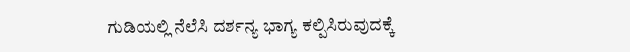ಗುಡಿಯಲ್ಲಿ ನೆಲೆಸಿ ದರ್ಶನ್ಯ ಭಾಗ್ಯ ಕಲ್ಪಿಸಿರುವುದಕ್ಕೆ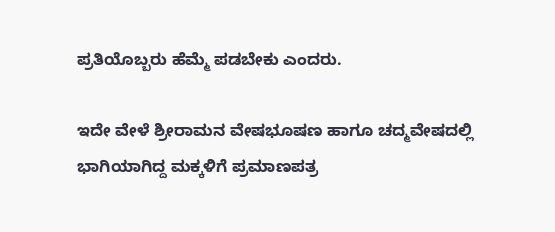ಪ್ರತಿಯೊಬ್ಬರು ಹೆಮ್ಮೆ ಪಡಬೇಕು ಎಂದರು.

ಇದೇ ವೇಳೆ ಶ್ರೀರಾಮನ ವೇಷಭೂಷಣ ಹಾಗೂ ಚದ್ಮವೇಷದಲ್ಲಿ ಭಾಗಿಯಾಗಿದ್ದ ಮಕ್ಕಳಿಗೆ ಪ್ರಮಾಣಪತ್ರ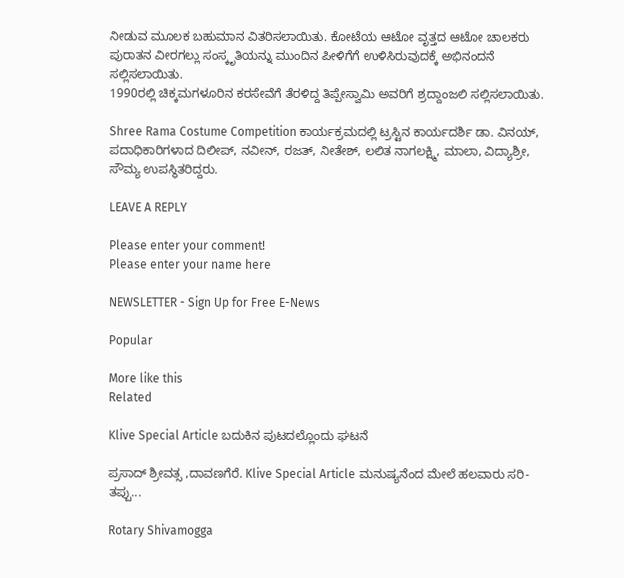ನೀಡುವ ಮೂಲಕ ಬಹುಮಾನ ವಿತರಿಸಲಾಯಿತು. ಕೋಟೆಯ ಆಟೋ ವೃತ್ತದ ಆಟೋ ಚಾಲಕರು ಪುರಾತನ ವೀರಗಲ್ಲು ಸಂಸ್ಕೃತಿಯನ್ನು ಮುಂದಿನ ಪೀಳಿಗೆಗೆ ಉಳಿಸಿರುವುದಕ್ಕೆ ಅಭಿನಂದನೆ ಸಲ್ಲಿಸಲಾಯಿತು.
1990ರಲ್ಲಿ ಚಿಕ್ಕಮಗಳೂರಿನ ಕರಸೇವೆಗೆ ತೆರಳಿದ್ದ ತಿಪ್ಪೇಸ್ವಾಮಿ ಅವರಿಗೆ ಶ್ರದ್ದಾಂಜಲಿ ಸಲ್ಲಿಸಲಾಯಿತು.

Shree Rama Costume Competition ಕಾರ್ಯಕ್ರಮದಲ್ಲಿ ಟ್ರಸ್ಟಿನ ಕಾರ್ಯದರ್ಶಿ ಡಾ. ವಿನಯ್, ಪದಾಧಿಕಾರಿಗಳಾದ ದಿಲೀಪ್, ನವೀನ್, ರಜತ್, ನೀತೇಶ್, ಲಲಿತ ನಾಗಲಕ್ಷ್ಮಿ, ಮಾಲಾ, ವಿದ್ಯಾಶ್ರೀ, ಸೌಮ್ಯ ಉಪಸ್ಥಿತರಿದ್ದರು.

LEAVE A REPLY

Please enter your comment!
Please enter your name here

NEWSLETTER - Sign Up for Free E-News

Popular

More like this
Related

Klive Special Article ಬದುಕಿನ ಪುಟದಲ್ಲೊಂದು ಘಟನೆ

ಪ್ರಸಾದ್ ಶ್ರೀವತ್ಸ ,ದಾವಣಗೆರೆ. Klive Special Article ಮನುಷ್ಯನೆಂದ ಮೇಲೆ ಹಲವಾರು ಸರಿ-ತಪ್ಪು...

Rotary Shivamogga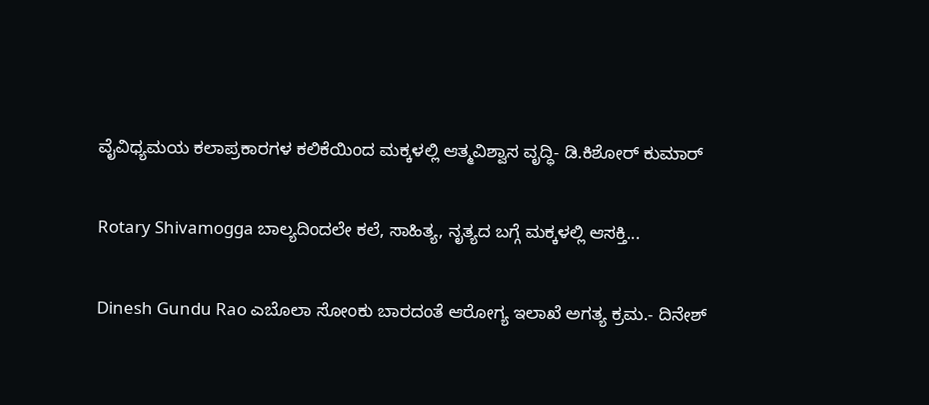ವೈವಿಧ್ಯಮಯ ಕಲಾಪ್ರಕಾರಗಳ ಕಲಿಕೆಯಿಂದ ಮಕ್ಕಳಲ್ಲಿ ಆತ್ಮವಿಶ್ವಾಸ ವೃದ್ಧಿ- ಡಿ.ಕಿಶೋರ್ ಕುಮಾರ್

Rotary Shivamogga ಬಾಲ್ಯದಿಂದಲೇ ಕಲೆ, ಸಾಹಿತ್ಯ, ನೃತ್ಯದ ಬಗ್ಗೆ ಮಕ್ಕಳಲ್ಲಿ ಆಸಕ್ತಿ...

Dinesh Gundu Rao ಎಬೊಲಾ ಸೋಂಕು ಬಾರದಂತೆ ಆರೋಗ್ಯ ಇಲಾಖೆ ಅಗತ್ಯ ಕ್ರಮ.- ದಿನೇಶ್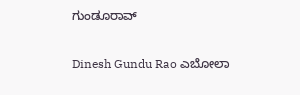ಗುಂಡೂರಾವ್

Dinesh Gundu Rao ಎಬೋಲಾ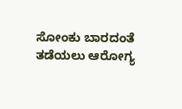ಸೋಂಕು ಬಾರದಂತೆ ತಡೆಯಲು ಆರೋಗ್ಯ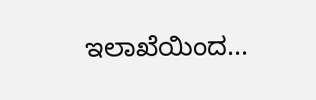ಇಲಾಖೆಯಿಂದ...